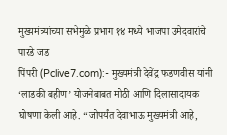मुख्यमंत्र्यांच्या सभेमुळे प्रभाग १४ मध्ये भाजपा उमेदवारांचे पारडे जड
पिंपरी (Pclive7.com):- मुख्यमंत्री देवेंद्र फडणवीस यांनी ‘लाडकी बहीण’ योजनेबाबत मोठी आणि दिलासादायक घोषणा केली आहे. “जोपर्यंत देवाभाऊ मुख्यमंत्री आहे,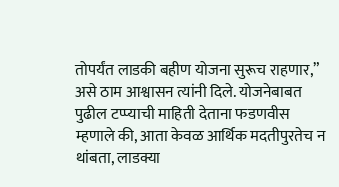तोपर्यंत लाडकी बहीण योजना सुरूच राहणार,” असे ठाम आश्वासन त्यांनी दिले. योजनेबाबत पुढील टप्प्याची माहिती देताना फडणवीस म्हणाले की, आता केवळ आर्थिक मदतीपुरतेच न थांबता, लाडक्या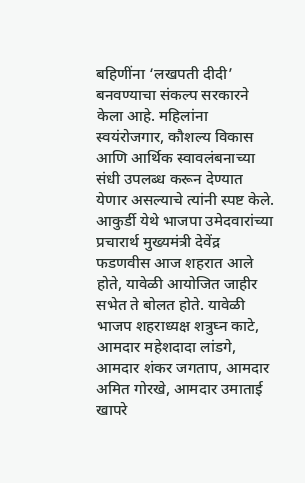बहिणींना ‘लखपती दीदी’ बनवण्याचा संकल्प सरकारने केला आहे. महिलांना स्वयंरोजगार, कौशल्य विकास आणि आर्थिक स्वावलंबनाच्या संधी उपलब्ध करून देण्यात येणार असल्याचे त्यांनी स्पष्ट केले.
आकुर्डी येथे भाजपा उमेदवारांच्या प्रचारार्थ मुख्यमंत्री देवेंद्र फडणवीस आज शहरात आले होते, यावेळी आयोजित जाहीर सभेत ते बोलत होते. यावेळी भाजप शहराध्यक्ष शत्रुघ्न काटे, आमदार महेशदादा लांडगे, आमदार शंकर जगताप, आमदार अमित गोरखे, आमदार उमाताई खापरे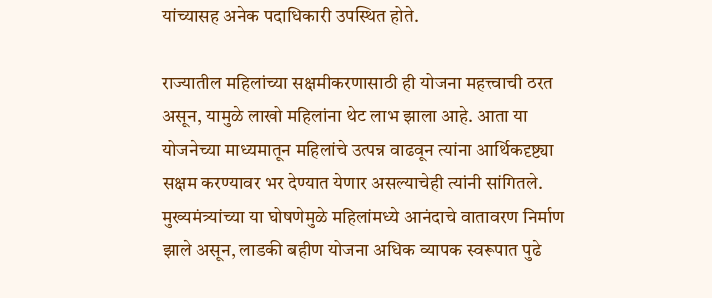यांच्यासह अनेक पदाधिकारी उपस्थित होते.

राज्यातील महिलांच्या सक्षमीकरणासाठी ही योजना महत्त्वाची ठरत असून, यामुळे लाखो महिलांना थेट लाभ झाला आहे. आता या योजनेच्या माध्यमातून महिलांचे उत्पन्न वाढवून त्यांना आर्थिकदृष्ट्या सक्षम करण्यावर भर देण्यात येणार असल्याचेही त्यांनी सांगितले. मुख्यमंत्र्यांच्या या घोषणेमुळे महिलांमध्ये आनंदाचे वातावरण निर्माण झाले असून, लाडकी बहीण योजना अधिक व्यापक स्वरूपात पुढे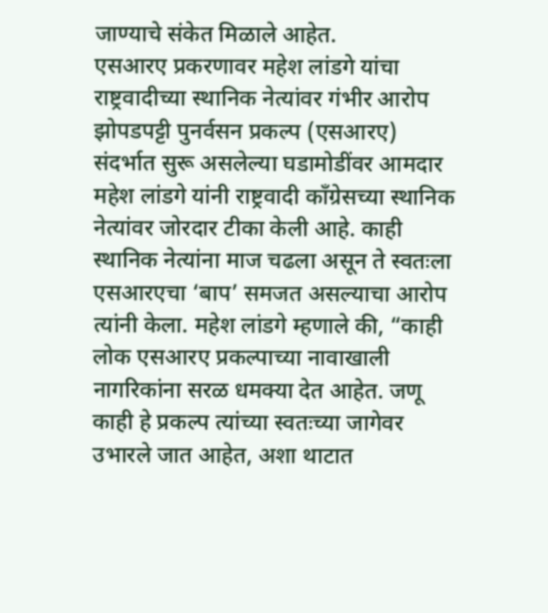जाण्याचे संकेत मिळाले आहेत.
एसआरए प्रकरणावर महेश लांडगे यांचा राष्ट्रवादीच्या स्थानिक नेत्यांवर गंभीर आरोप
झोपडपट्टी पुनर्वसन प्रकल्प (एसआरए) संदर्भात सुरू असलेल्या घडामोडींवर आमदार महेश लांडगे यांनी राष्ट्रवादी काँग्रेसच्या स्थानिक नेत्यांवर जोरदार टीका केली आहे. काही स्थानिक नेत्यांना माज चढला असून ते स्वतःला एसआरएचा ‘बाप’ समजत असल्याचा आरोप त्यांनी केला. महेश लांडगे म्हणाले की, “काही लोक एसआरए प्रकल्पाच्या नावाखाली नागरिकांना सरळ धमक्या देत आहेत. जणू काही हे प्रकल्प त्यांच्या स्वतःच्या जागेवर उभारले जात आहेत, अशा थाटात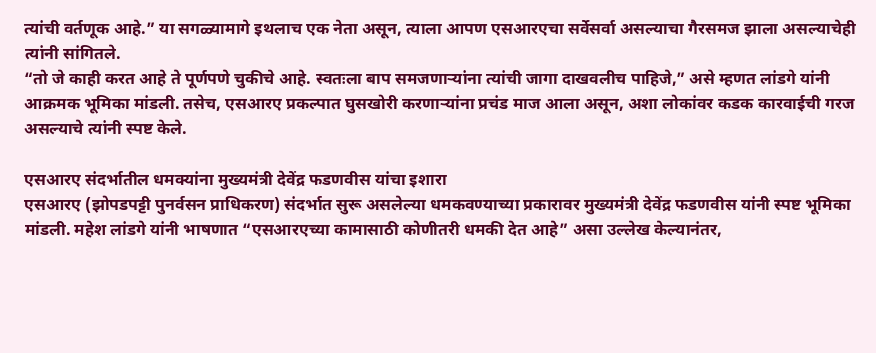त्यांची वर्तणूक आहे.” या सगळ्यामागे इथलाच एक नेता असून, त्याला आपण एसआरएचा सर्वेसर्वा असल्याचा गैरसमज झाला असल्याचेही त्यांनी सांगितले.
“तो जे काही करत आहे ते पूर्णपणे चुकीचे आहे. स्वतःला बाप समजणाऱ्यांना त्यांची जागा दाखवलीच पाहिजे,” असे म्हणत लांडगे यांनी आक्रमक भूमिका मांडली. तसेच, एसआरए प्रकल्पात घुसखोरी करणाऱ्यांना प्रचंड माज आला असून, अशा लोकांवर कडक कारवाईची गरज असल्याचे त्यांनी स्पष्ट केले.

एसआरए संदर्भातील धमक्यांना मुख्यमंत्री देवेंद्र फडणवीस यांचा इशारा
एसआरए (झोपडपट्टी पुनर्वसन प्राधिकरण) संदर्भात सुरू असलेल्या धमकवण्याच्या प्रकारावर मुख्यमंत्री देवेंद्र फडणवीस यांनी स्पष्ट भूमिका मांडली. महेश लांडगे यांनी भाषणात “एसआरएच्या कामासाठी कोणीतरी धमकी देत आहे” असा उल्लेख केल्यानंतर,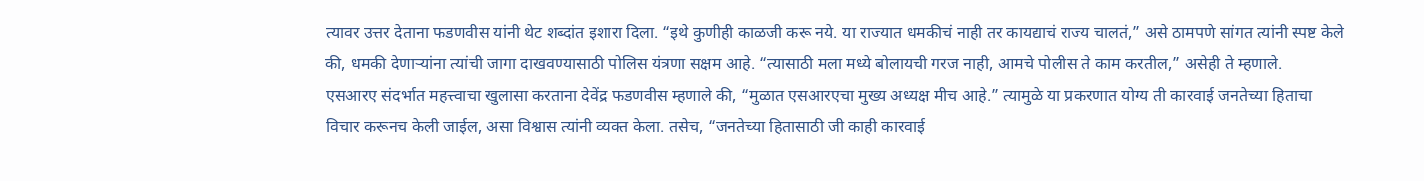त्यावर उत्तर देताना फडणवीस यांनी थेट शब्दांत इशारा दिला. “इथे कुणीही काळजी करू नये. या राज्यात धमकीचं नाही तर कायद्याचं राज्य चालतं,” असे ठामपणे सांगत त्यांनी स्पष्ट केले की, धमकी देणाऱ्यांना त्यांची जागा दाखवण्यासाठी पोलिस यंत्रणा सक्षम आहे. “त्यासाठी मला मध्ये बोलायची गरज नाही, आमचे पोलीस ते काम करतील,” असेही ते म्हणाले.
एसआरए संदर्भात महत्त्वाचा खुलासा करताना देवेंद्र फडणवीस म्हणाले की, “मुळात एसआरएचा मुख्य अध्यक्ष मीच आहे.” त्यामुळे या प्रकरणात योग्य ती कारवाई जनतेच्या हिताचा विचार करूनच केली जाईल, असा विश्वास त्यांनी व्यक्त केला. तसेच, “जनतेच्या हितासाठी जी काही कारवाई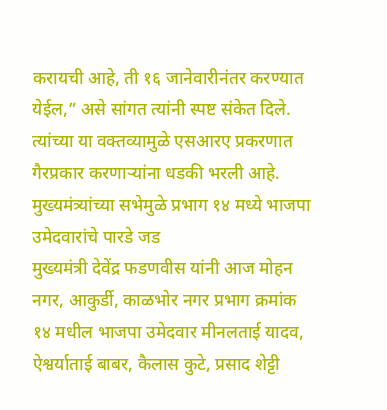करायची आहे, ती १६ जानेवारीनंतर करण्यात येईल,” असे सांगत त्यांनी स्पष्ट संकेत दिले. त्यांच्या या वक्तव्यामुळे एसआरए प्रकरणात गैरप्रकार करणाऱ्यांना धडकी भरली आहे.
मुख्यमंत्र्यांच्या सभेमुळे प्रभाग १४ मध्ये भाजपा उमेदवारांचे पारडे जड
मुख्यमंत्री देवेंद्र फडणवीस यांनी आज मोहन नगर, आकुर्डी, काळभोर नगर प्रभाग क्रमांक १४ मधील भाजपा उमेदवार मीनलताई यादव, ऐश्वर्याताई बाबर, कैलास कुटे, प्रसाद शेट्टी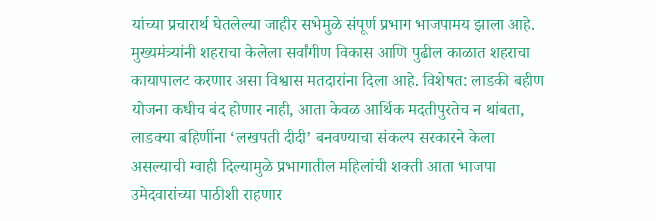यांच्या प्रचारार्थ घेतलेल्या जाहीर सभेमुळे संपूर्ण प्रभाग भाजपामय झाला आहे. मुख्यमंत्र्यांनी शहराचा केलेला सर्वांगीण विकास आणि पुढील काळात शहराचा कायापालट करणार असा विश्वास मतदारांना दिला आहे. विशेषत: लाडकी बहीण योजना कधीच बंद होणार नाही, आता केवळ आर्थिक मदतीपुरतेच न थांबता, लाडक्या बहिणींना ‘लखपती दीदी’ बनवण्याचा संकल्प सरकारने केला असल्याची ग्वाही दिल्यामुळे प्रभागातील महिलांची शक्ती आता भाजपा उमेदवारांच्या पाठीशी राहणार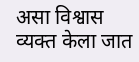असा विश्वास व्यक्त केला जात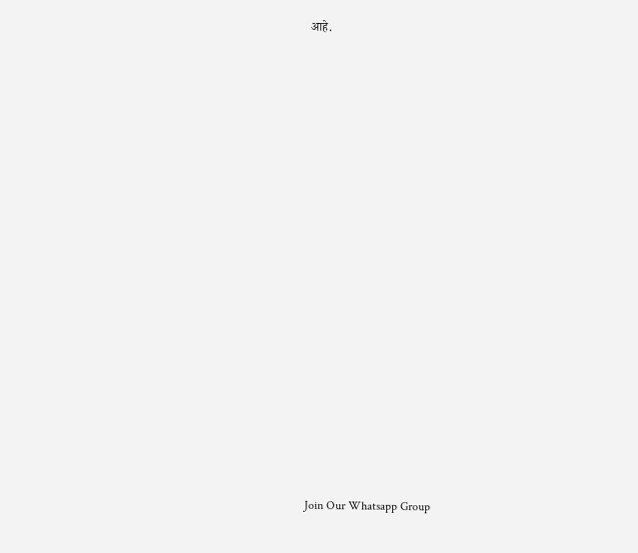आहे.






















Join Our Whatsapp Group